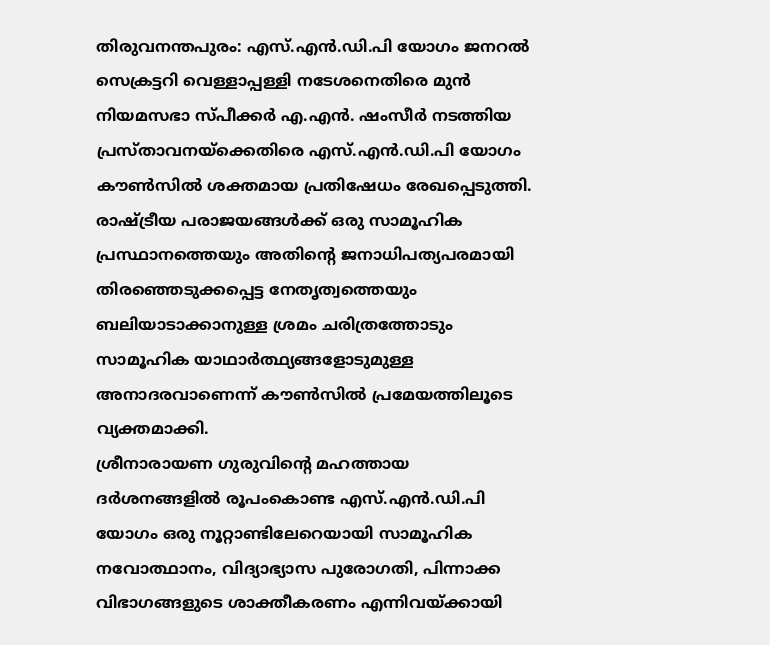തിരുവനന്തപുരം: എസ്.എൻ.ഡി.പി യോഗം ജനറൽ സെക്രട്ടറി വെള്ളാപ്പള്ളി നടേശനെതിരെ മുൻ നിയമസഭാ സ്പീക്കർ എ.എൻ. ഷംസീർ നടത്തിയ പ്രസ്താവനയ്ക്കെതിരെ എസ്.എൻ.ഡി.പി യോഗം കൗൺസിൽ ശക്തമായ പ്രതിഷേധം രേഖപ്പെടുത്തി. രാഷ്ട്രീയ പരാജയങ്ങൾക്ക് ഒരു സാമൂഹിക പ്രസ്ഥാനത്തെയും അതിന്റെ ജനാധിപത്യപരമായി തിരഞ്ഞെടുക്കപ്പെട്ട നേതൃത്വത്തെയും ബലിയാടാക്കാനുള്ള ശ്രമം ചരിത്രത്തോടും സാമൂഹിക യാഥാർത്ഥ്യങ്ങളോടുമുള്ള അനാദരവാണെന്ന് കൗൺസിൽ പ്രമേയത്തിലൂടെ വ്യക്തമാക്കി.
ശ്രീനാരായണ ഗുരുവിന്റെ മഹത്തായ ദർശനങ്ങളിൽ രൂപംകൊണ്ട എസ്.എൻ.ഡി.പി യോഗം ഒരു നൂറ്റാണ്ടിലേറെയായി സാമൂഹിക നവോത്ഥാനം, വിദ്യാഭ്യാസ പുരോഗതി, പിന്നാക്ക വിഭാഗങ്ങളുടെ ശാക്തീകരണം എന്നിവയ്ക്കായി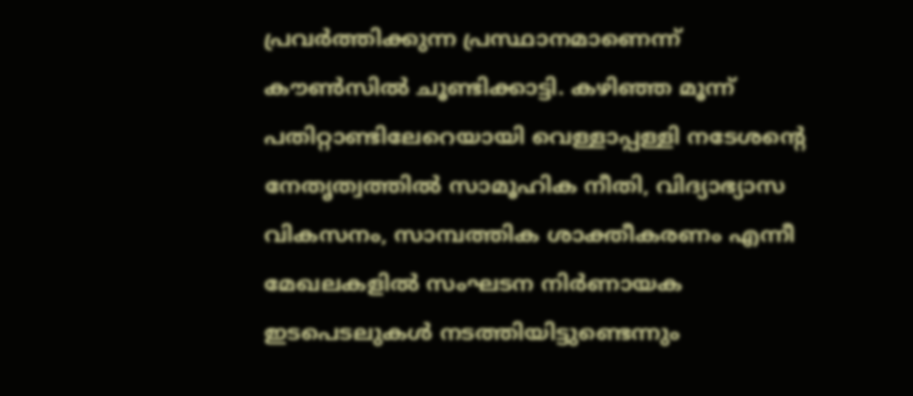പ്രവർത്തിക്കുന്ന പ്രസ്ഥാനമാണെന്ന് കൗൺസിൽ ചൂണ്ടിക്കാട്ടി. കഴിഞ്ഞ മൂന്ന് പതിറ്റാണ്ടിലേറെയായി വെള്ളാപ്പള്ളി നടേശന്റെ നേതൃത്വത്തിൽ സാമൂഹിക നീതി, വിദ്യാഭ്യാസ വികസനം, സാമ്പത്തിക ശാക്തീകരണം എന്നീ മേഖലകളിൽ സംഘടന നിർണായക ഇടപെടലുകൾ നടത്തിയിട്ടുണ്ടെന്നും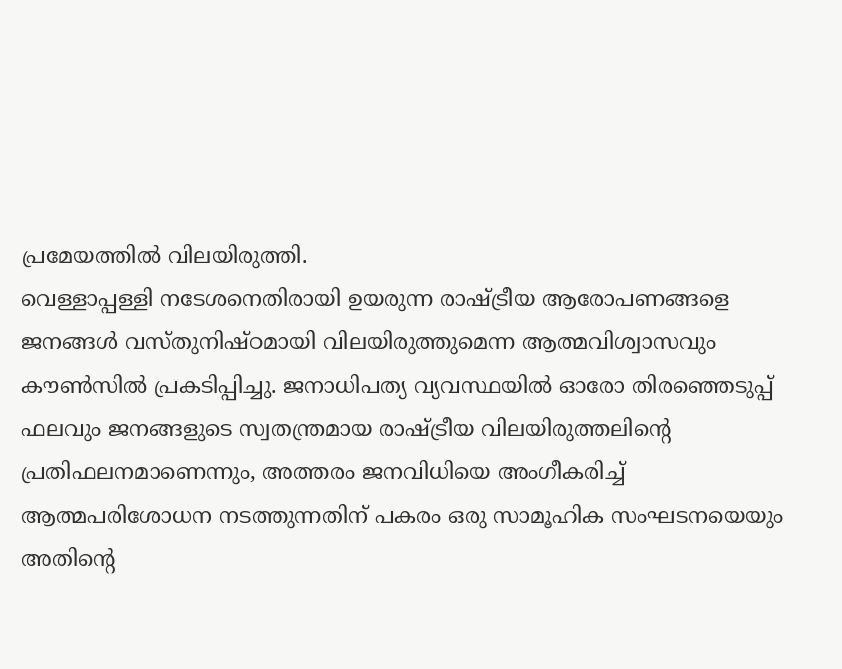പ്രമേയത്തിൽ വിലയിരുത്തി.
വെള്ളാപ്പള്ളി നടേശനെതിരായി ഉയരുന്ന രാഷ്ട്രീയ ആരോപണങ്ങളെ ജനങ്ങൾ വസ്തുനിഷ്ഠമായി വിലയിരുത്തുമെന്ന ആത്മവിശ്വാസവും കൗൺസിൽ പ്രകടിപ്പിച്ചു. ജനാധിപത്യ വ്യവസ്ഥയിൽ ഓരോ തിരഞ്ഞെടുപ്പ് ഫലവും ജനങ്ങളുടെ സ്വതന്ത്രമായ രാഷ്ട്രീയ വിലയിരുത്തലിന്റെ പ്രതിഫലനമാണെന്നും, അത്തരം ജനവിധിയെ അംഗീകരിച്ച് ആത്മപരിശോധന നടത്തുന്നതിന് പകരം ഒരു സാമൂഹിക സംഘടനയെയും അതിന്റെ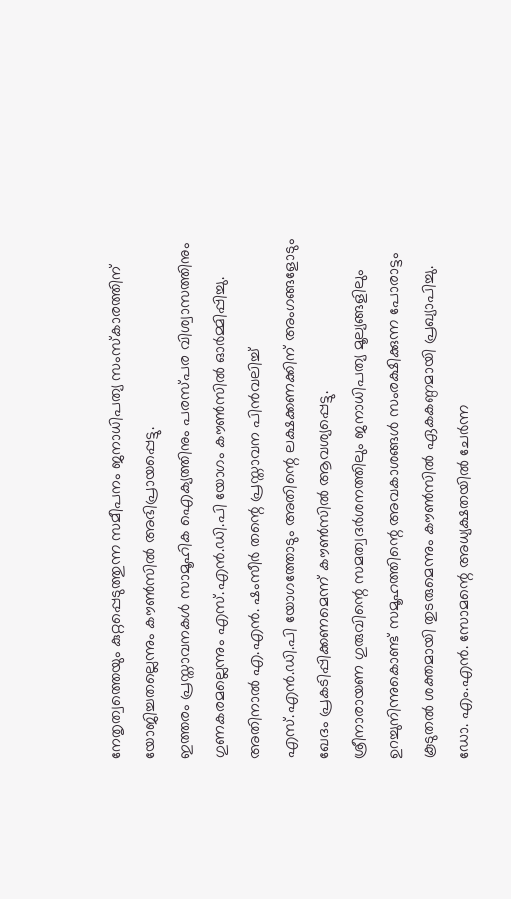നേതൃത്വത്തെയും കുറ്റപ്പെടുത്തുന്ന സമീപനം ജനാധിപത്യ സംസ്കാരത്തിന് യോജിച്ചതല്ലെന്നും കൗൺസിൽ അഭിപ്രായപ്പെട്ടു.
ഇത്തരം പ്രസ്താവനകൾ സാമൂഹിക ഐക്യത്തിനും പരസ്പര വിശ്വാസത്തിനും ഗുണകരമല്ലെന്നും എസ്.എൻ.ഡി.പി യോഗം കൗൺസിൽ ഓർമ്മിപ്പിച്ചു. അതിനാൽ എ.എൻ. ഷംസീർ തന്റെ പ്രസ്താവന പിൻവലിച്ച് എസ്.എൻ.ഡി.പി യോഗത്തോടും അതിന്റെ ലക്ഷക്കണക്കിന് അംഗങ്ങളോടും ഖേദം പ്രകടിപ്പിക്കണമെന്ന് കൗൺസിൽ ആവശ്യപ്പെട്ടു.
ശ്രീനാരായണ ഗുരുവിന്റെ സമത്വദർശനത്തിലും ജനാധിപത്യ മൂല്യങ്ങളിലും ഉറച്ചുനിന്നുകൊണ്ട് സമൂഹത്തിന്റെ അവകാശങ്ങൾ സംരക്ഷിക്കുന്ന പോരാട്ടം കൂടുതൽ ശക്തമായി തുടരുമെന്നും കൗൺസിൽ ഏകകണ്ഠമായി പ്രഖ്യാപിച്ചു.
ഡോ. എം.എൻ. സോമന്റെ അധ്യക്ഷതയിൽ ചേർന്ന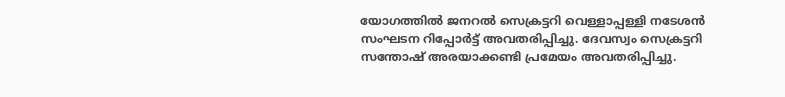യോഗത്തിൽ ജനറൽ സെക്രട്ടറി വെള്ളാപ്പള്ളി നടേശൻ സംഘടന റിപ്പോർട്ട് അവതരിപ്പിച്ചു. ദേവസ്വം സെക്രട്ടറി സന്തോഷ് അരയാക്കണ്ടി പ്രമേയം അവതരിപ്പിച്ചു.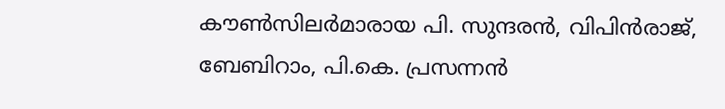കൗൺസിലർമാരായ പി. സുന്ദരൻ, വിപിൻരാജ്, ബേബിറാം, പി.കെ. പ്രസന്നൻ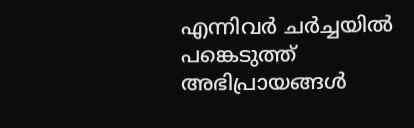എന്നിവർ ചർച്ചയിൽ പങ്കെടുത്ത് അഭിപ്രായങ്ങൾ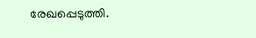രേഖപ്പെടുത്തി.